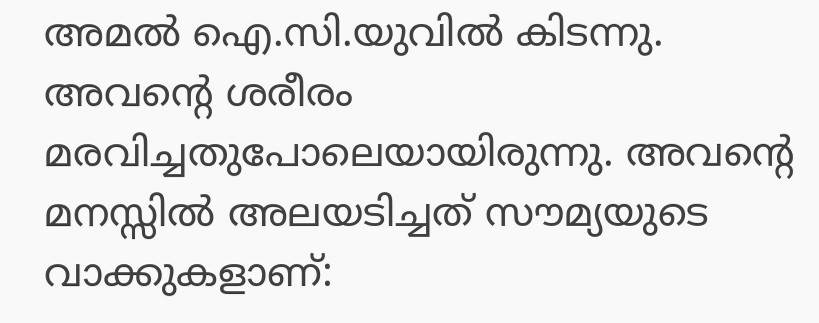അമൽ ഐ.സി.യുവിൽ കിടന്നു. അവന്റെ ശരീരം മരവിച്ചതുപോലെയായിരുന്നു. അവന്റെ മനസ്സിൽ അലയടിച്ചത് സൗമ്യയുടെ വാക്കുകളാണ്: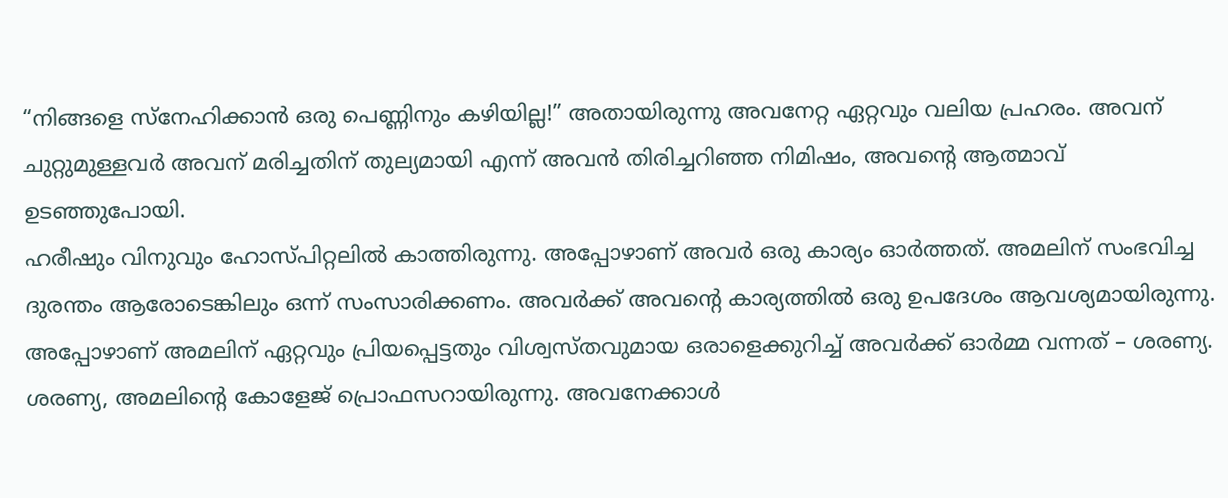“നിങ്ങളെ സ്നേഹിക്കാൻ ഒരു പെണ്ണിനും കഴിയില്ല!” അതായിരുന്നു അവനേറ്റ ഏറ്റവും വലിയ പ്രഹരം. അവന് ചുറ്റുമുള്ളവർ അവന് മരിച്ചതിന് തുല്യമായി എന്ന് അവൻ തിരിച്ചറിഞ്ഞ നിമിഷം, അവന്റെ ആത്മാവ് ഉടഞ്ഞുപോയി.
ഹരീഷും വിനുവും ഹോസ്പിറ്റലിൽ കാത്തിരുന്നു. അപ്പോഴാണ് അവർ ഒരു കാര്യം ഓർത്തത്. അമലിന് സംഭവിച്ച ദുരന്തം ആരോടെങ്കിലും ഒന്ന് സംസാരിക്കണം. അവർക്ക് അവന്റെ കാര്യത്തിൽ ഒരു ഉപദേശം ആവശ്യമായിരുന്നു. അപ്പോഴാണ് അമലിന് ഏറ്റവും പ്രിയപ്പെട്ടതും വിശ്വസ്തവുമായ ഒരാളെക്കുറിച്ച് അവർക്ക് ഓർമ്മ വന്നത് – ശരണ്യ.
ശരണ്യ, അമലിന്റെ കോളേജ് പ്രൊഫസറായിരുന്നു. അവനേക്കാൾ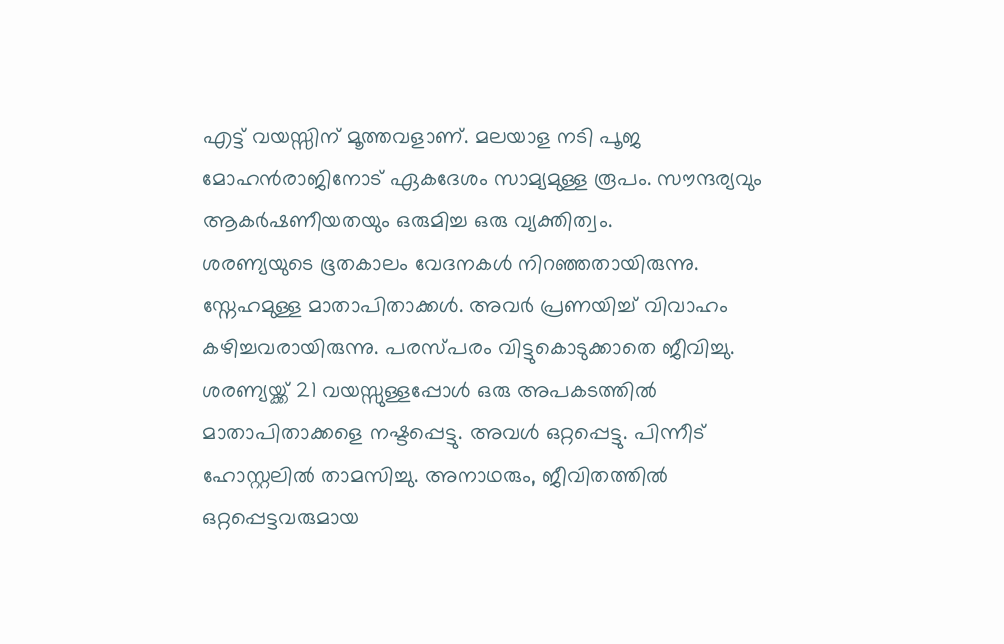എട്ട് വയസ്സിന് മൂത്തവളാണ്. മലയാള നടി പൂജ മോഹൻരാജിനോട് ഏകദേശം സാമ്യമുള്ള രൂപം. സൗന്ദര്യവും ആകർഷണീയതയും ഒരുമിച്ച ഒരു വ്യക്തിത്വം.
ശരണ്യയുടെ ഭൂതകാലം വേദനകൾ നിറഞ്ഞതായിരുന്നു. സ്നേഹമുള്ള മാതാപിതാക്കൾ. അവർ പ്രണയിച്ച് വിവാഹം കഴിച്ചവരായിരുന്നു. പരസ്പരം വിട്ടുകൊടുക്കാതെ ജീവിച്ചു. ശരണ്യയ്ക്ക് 21 വയസ്സുള്ളപ്പോൾ ഒരു അപകടത്തിൽ മാതാപിതാക്കളെ നഷ്ടപ്പെട്ടു. അവൾ ഒറ്റപ്പെട്ടു. പിന്നീട് ഹോസ്റ്റലിൽ താമസിച്ചു. അനാഥരും, ജീവിതത്തിൽ ഒറ്റപ്പെട്ടവരുമായ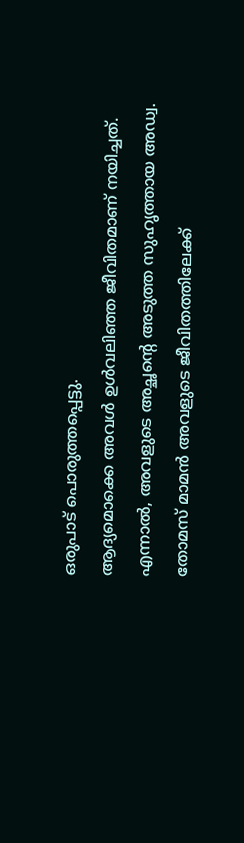ഒരുപാട് പൊരുത്തപ്പെട്ടു.
ആദ്യമൊക്കെ അവൾ ഉൾവലിഞ്ഞ ജീവിതമാണ് നയിച്ചത്. എന്നാൽ, അവളുടെ അച്ഛന്റെ അടുത്ത സുഹൃത്തായ അഡ്വ. തോമസ് മാമൻ അവളുടെ ജീവിതത്തിലേക്ക്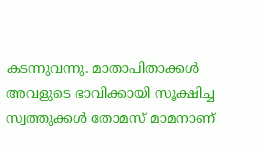കടന്നുവന്നു. മാതാപിതാക്കൾ അവളുടെ ഭാവിക്കായി സൂക്ഷിച്ച സ്വത്തുക്കൾ തോമസ് മാമനാണ്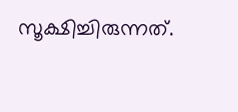സൂക്ഷിച്ചിരുന്നത്.